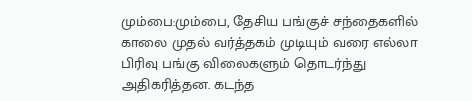மும்பை:மும்பை, தேசிய பங்குச் சந்தைகளில் காலை முதல் வர்த்தகம் முடியும் வரை எல்லா பிரிவு பங்கு விலைகளும் தொடர்ந்து அதிகரித்தன. கடந்த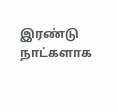இரண்டு நாட்களாக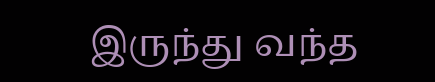இருந்து வந்த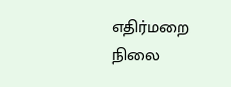எதிர்மறை நிலை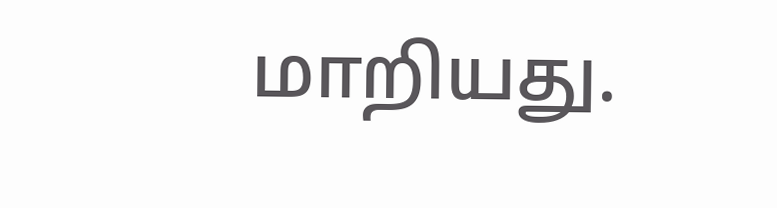மாறியது.